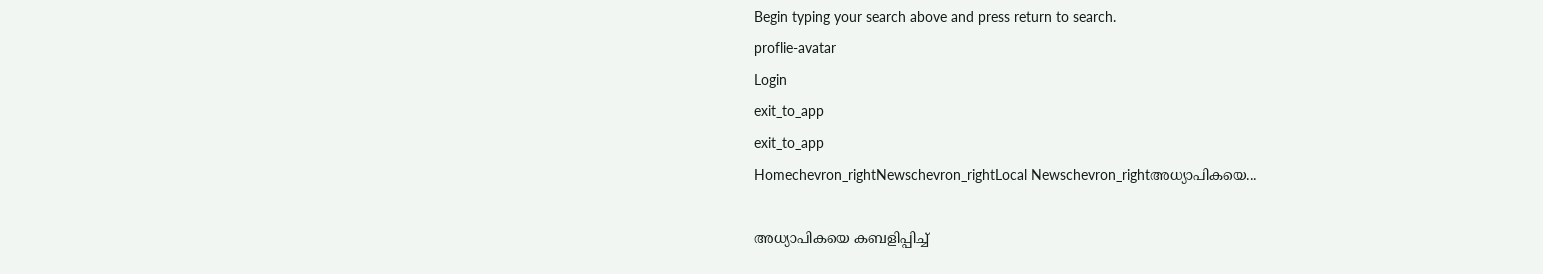Begin typing your search above and press return to search.
proflie-avatar
Login
exit_to_app
exit_to_app
Homechevron_rightNewschevron_rightLocal Newschevron_rightഅധ്യാപികയെ...

അധ്യാപികയെ കബളിപ്പിച്ച്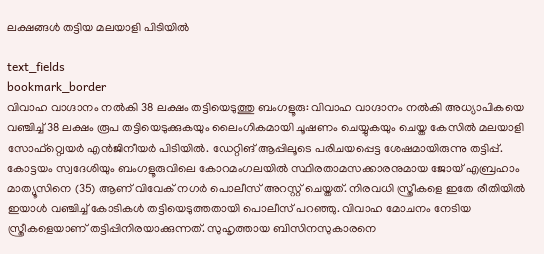ലക്ഷങ്ങൾ തട്ടിയ മലയാളി പിടിയിൽ

text_fields
bookmark_border
വിവാഹ വാഗ്ദാനം നൽകി 38 ലക്ഷം തട്ടിയെടുത്തു ബംഗളൂരു: വിവാഹ വാഗ്ദാനം നൽകി അധ്യാപികയെ വഞ്ചിച്ച് 38 ലക്ഷം രൂപ തട്ടിയെടുക്കുകയും ലൈംഗികമായി ചൂഷണം ചെയ്യുകയും ചെയ്ത കേസിൽ മലയാളി സോഫ്റ്റ്വെയർ എൻജിനീയർ പിടിയിൽ. ഡേറ്റിങ് ആപ്പിലൂടെ പരിചയപ്പെട്ട ശേഷമായിരുന്നു തട്ടിപ്പ്. കോട്ടയം സ്വദേശിയും ബംഗളൂരുവിലെ കോറമംഗലയിൽ സ്ഥിരതാമസക്കാരനുമായ ജോയ് എബ്രഹാം മാത്യൂസിനെ (35) ആണ് വിവേക് നഗർ പൊലീസ് അറസ്റ്റ് ചെയ്തത്. നിരവധി സ്ത്രീകളെ ഇതേ രീതിയിൽ ഇയാൾ വഞ്ചിച്ച് കോടികൾ തട്ടിയെടുത്തതായി പൊലീസ് പറഞ്ഞു. വിവാഹ മോചനം നേടിയ സ്ത്രീകളെയാണ് തട്ടിപ്പിനിരയാക്കുന്നത്. സുഹൃത്തായ ബിസിനസുകാരനെ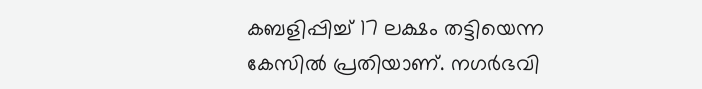കബളിപ്പിച്ച് 17 ലക്ഷം തട്ടിയെന്ന കേസിൽ പ്രതിയാണ്. നഗർഭവി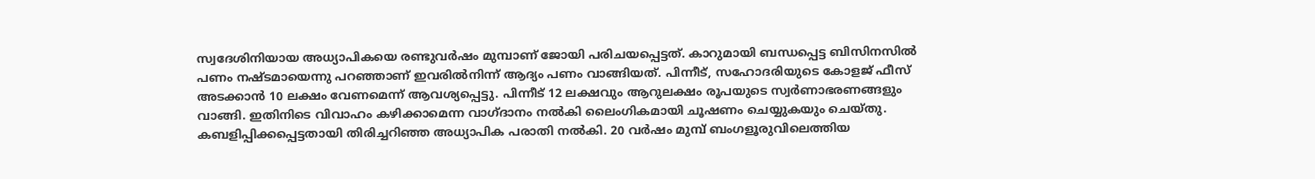സ്വദേശിനിയായ അധ്യാപികയെ രണ്ടുവർഷം മുമ്പാണ് ജോയി പരിചയപ്പെട്ടത്. കാറുമായി ബന്ധപ്പെട്ട ബിസിനസിൽ പണം നഷ്ടമായെന്നു പറഞ്ഞാണ് ഇവരിൽനിന്ന് ആദ്യം പണം വാങ്ങിയത്. പിന്നീട്, സഹോദരിയുടെ കോളജ് ഫീസ് അടക്കാൻ 10 ലക്ഷം വേണമെന്ന് ആവശ്യപ്പെട്ടു. പിന്നീട് 12 ലക്ഷവും ആറുലക്ഷം രൂപയുടെ സ്വര്‍ണാഭരണങ്ങളും വാങ്ങി. ഇതിനിടെ വിവാഹം കഴിക്കാമെന്ന വാഗ്ദാനം നൽകി ലൈംഗികമായി ചൂഷണം ചെയ്യുകയും ചെയ്തു. കബളിപ്പിക്കപ്പെട്ടതായി തിരിച്ചറിഞ്ഞ അധ്യാപിക പരാതി നൽകി. 20 വർഷം മുമ്പ് ബംഗളൂരുവിലെത്തിയ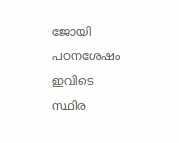ജോയി പഠനശേഷം ഇവിടെ സ്ഥിര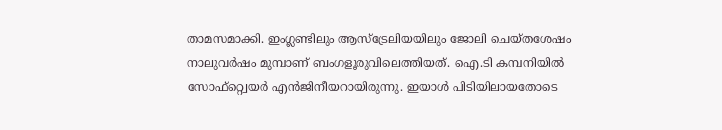താമസമാക്കി. ഇംഗ്ലണ്ടിലും ആസ്ട്രേലിയയിലും ജോലി ചെയ്തശേഷം നാലുവർഷം മുമ്പാണ് ബംഗളൂരുവിലെത്തിയത്. ഐ.ടി കമ്പനിയിൽ സോഫ്റ്റ്വെയർ എൻജിനീയറായിരുന്നു. ഇയാൾ പിടിയിലായതോടെ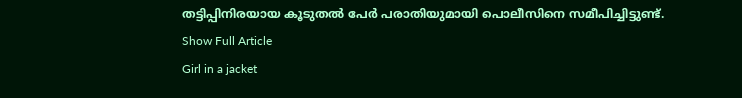തട്ടിപ്പിനിരയായ കൂടുതൽ പേർ പരാതിയുമായി പൊലീസിനെ സമീപിച്ചിട്ടുണ്ട്.
Show Full Article
Girl in a jacket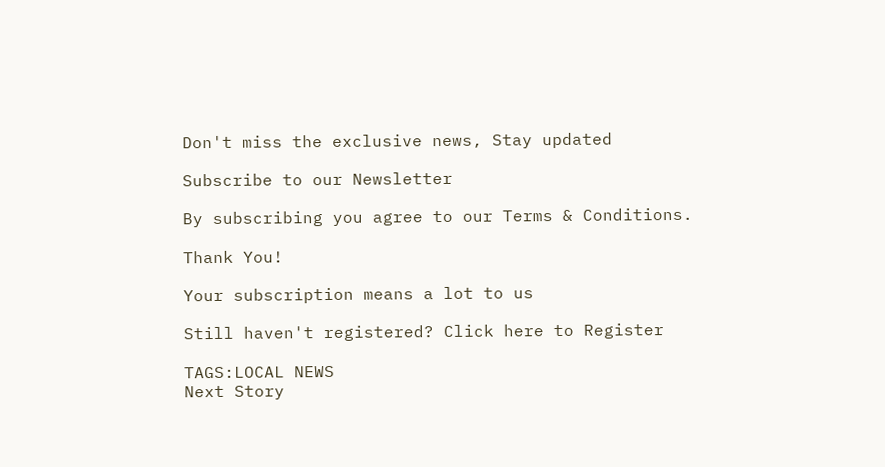Don't miss the exclusive news, Stay updated

Subscribe to our Newsletter

By subscribing you agree to our Terms & Conditions.

Thank You!

Your subscription means a lot to us

Still haven't registered? Click here to Register

TAGS:LOCAL NEWS
Next Story